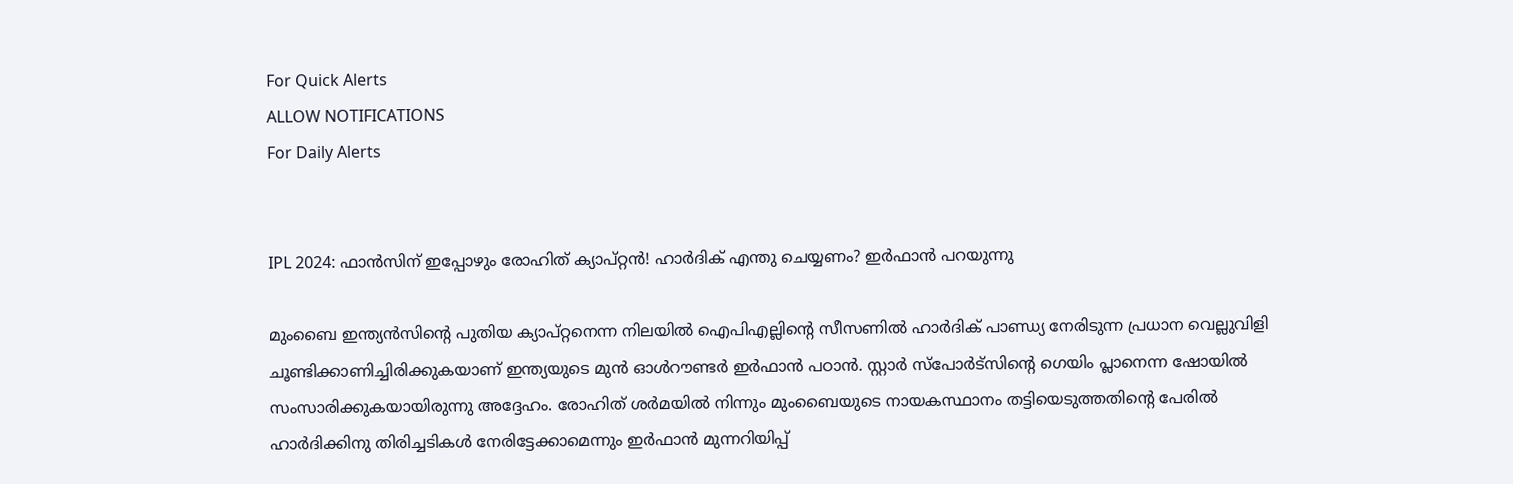For Quick Alerts
ALLOW NOTIFICATIONS
For Daily Alerts


IPL 2024: ഫാന്‍സിന് ഇപ്പോഴും രോഹിത് ക്യാപ്റ്റന്‍! ഹാര്‍ദിക് എന്തു ചെയ്യണം? ഇര്‍ഫാന്‍ പറയുന്നു

മുംബൈ ഇന്ത്യന്‍സിന്റെ പുതിയ ക്യാപ്റ്റനെന്ന നിലയില്‍ ഐപിഎല്ലിന്റെ സീസണില്‍ ഹാര്‍ദിക് പാണ്ഡ്യ നേരിടുന്ന പ്രധാന വെല്ലുവിളി ചൂണ്ടിക്കാണിച്ചിരിക്കുകയാണ് ഇന്ത്യയുടെ മുന്‍ ഓള്‍റൗണ്ടര്‍ ഇര്‍ഫാന്‍ പഠാന്‍. സ്റ്റാര്‍ സ്‌പോര്‍ട്‌സിന്റെ ഗെയിം പ്ലാനെന്ന ഷോയില്‍ സംസാരിക്കുകയായിരുന്നു അദ്ദേഹം. രോഹിത് ശര്‍മയില്‍ നിന്നും മുംബൈയുടെ നായകസ്ഥാനം തട്ടിയെടുത്തതിന്റെ പേരില്‍ ഹാര്‍ദിക്കിനു തിരിച്ചടികള്‍ നേരിട്ടേക്കാമെന്നും ഇര്‍ഫാന്‍ മുന്നറിയിപ്പ്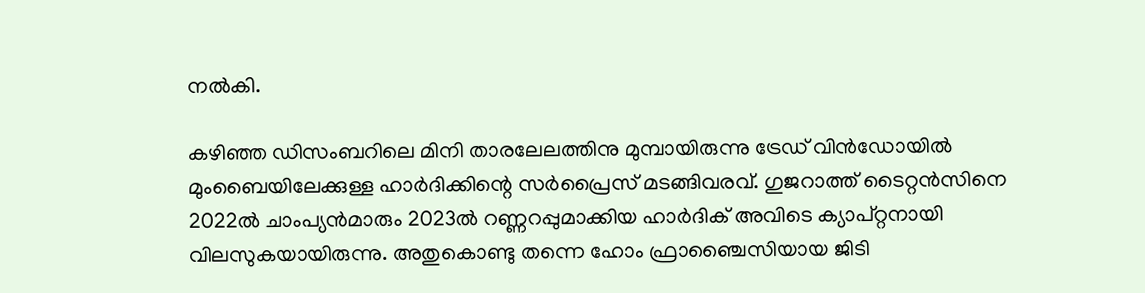നല്‍കി.

കഴിഞ്ഞ ഡിസംബറിലെ മിനി താരലേലത്തിനു മുമ്പായിരുന്നു ട്രേഡ് വിന്‍ഡോയില്‍ മുംബൈയിലേക്കുള്ള ഹാര്‍ദിക്കിന്റെ സര്‍പ്രൈസ് മടങ്ങിവരവ്. ഗുജറാത്ത് ടൈറ്റന്‍സിനെ 2022ല്‍ ചാംപ്യന്‍മാരും 2023ല്‍ റണ്ണറപ്പുമാക്കിയ ഹാര്‍ദിക് അവിടെ ക്യാപ്റ്റനായി വിലസുകയായിരുന്നു. അതുകൊണ്ടു തന്നെ ഹോം ഫ്രാഞ്ചൈസിയായ ജിടി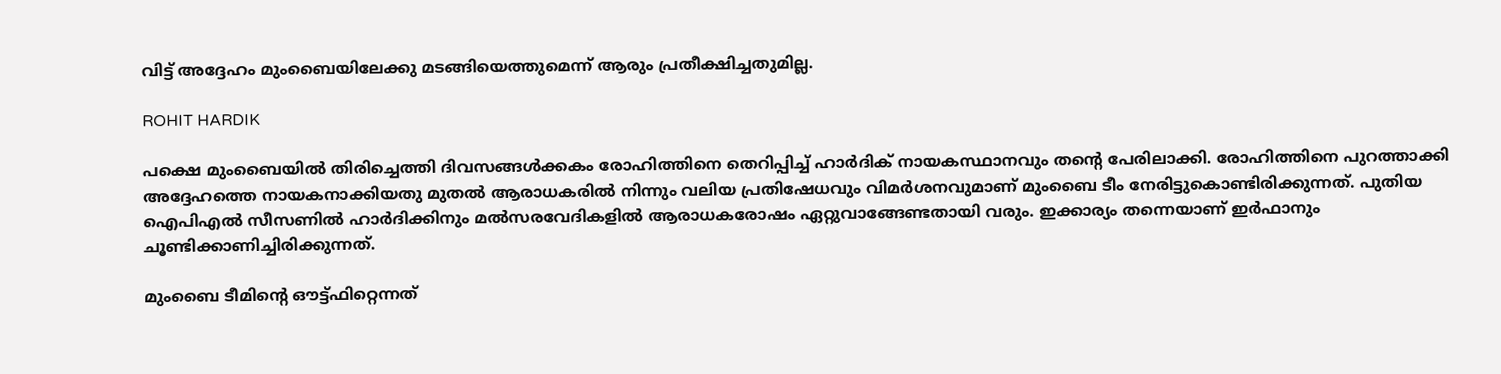വിട്ട് അദ്ദേഹം മുംബൈയിലേക്കു മടങ്ങിയെത്തുമെന്ന് ആരും പ്രതീക്ഷിച്ചതുമില്ല.

ROHIT HARDIK

പക്ഷെ മുംബൈയില്‍ തിരിച്ചെത്തി ദിവസങ്ങള്‍ക്കകം രോഹിത്തിനെ തെറിപ്പിച്ച് ഹാര്‍ദിക് നായകസ്ഥാനവും തന്റെ പേരിലാക്കി. രോഹിത്തിനെ പുറത്താക്കി അദ്ദേഹത്തെ നായകനാക്കിയതു മുതല്‍ ആരാധകരില്‍ നിന്നും വലിയ പ്രതിഷേധവും വിമര്‍ശനവുമാണ് മുംബൈ ടീം നേരിട്ടുകൊണ്ടിരിക്കുന്നത്. പുതിയ ഐപിഎല്‍ സീസണില്‍ ഹാര്‍ദിക്കിനും മല്‍സരവേദികളില്‍ ആരാധകരോഷം ഏറ്റുവാങ്ങേണ്ടതായി വരും. ഇക്കാര്യം തന്നെയാണ് ഇര്‍ഫാനും ചൂണ്ടിക്കാണിച്ചിരിക്കുന്നത്.

മുംബൈ ടീമിന്റെ ഔട്ട്ഫിറ്റെന്നത്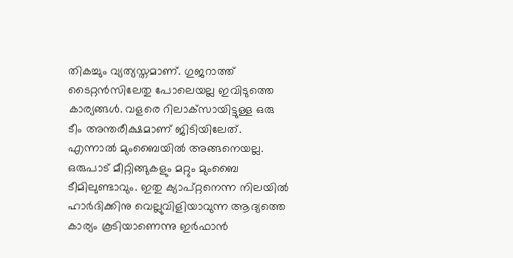തികച്ചും വ്യത്യസ്തമാണ്. ഗുജറാത്ത് ടൈറ്റന്‍സിലേതു പോലെയല്ല ഇവിടുത്തെ കാര്യങ്ങള്‍. വളരെ റിലാക്‌സായിട്ടുള്ള ഒരു ടീം അന്തരീക്ഷമാണ് ജിടിയിലേത്. എന്നാല്‍ മുംബൈയില്‍ അങ്ങനെയല്ല. ഒരുപാട് മീറ്റിങ്ങുകളും മറ്റും മുംബൈ ടീമിലുണ്ടാവും. ഇതു ക്യാപ്റ്റനെന്ന നിലയില്‍ ഹാര്‍ദിക്കിനു വെല്ലുവിളിയാവുന്ന ആദ്യത്തെ കാര്യം കൂടിയാണെന്നു ഇര്‍ഫാന്‍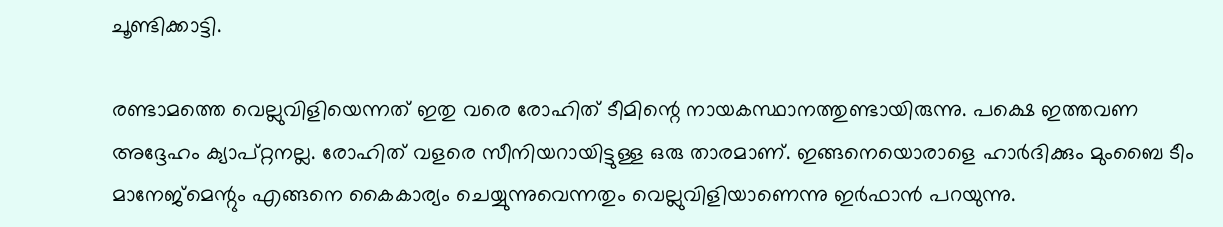ചൂണ്ടിക്കാട്ടി.

രണ്ടാമത്തെ വെല്ലുവിളിയെന്നത് ഇതു വരെ രോഹിത് ടീമിന്റെ നായകസ്ഥാനത്തുണ്ടായിരുന്നു. പക്ഷെ ഇത്തവണ അദ്ദേഹം ക്യാപ്റ്റനല്ല. രോഹിത് വളരെ സീനിയറായിട്ടുള്ള ഒരു താരമാണ്. ഇങ്ങനെയൊരാളെ ഹാര്‍ദിക്കും മുംബൈ ടീം മാനേജ്‌മെന്റും എങ്ങനെ കൈകാര്യം ചെയ്യുന്നുവെന്നതും വെല്ലുവിളിയാണെന്നു ഇര്‍ഫാന്‍ പറയുന്നു.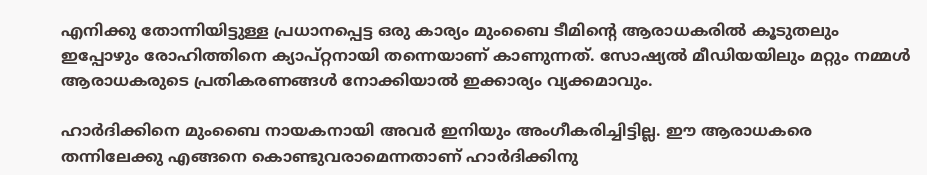എനിക്കു തോന്നിയിട്ടുള്ള പ്രധാനപ്പെട്ട ഒരു കാര്യം മുംബൈ ടീമിന്റെ ആരാധകരില്‍ കൂടുതലും ഇപ്പോഴും രോഹിത്തിനെ ക്യാപ്റ്റനായി തന്നെയാണ് കാണുന്നത്. സോഷ്യല്‍ മീഡിയയിലും മറ്റും നമ്മള്‍ ആരാധകരുടെ പ്രതികരണങ്ങള്‍ നോക്കിയാല്‍ ഇക്കാര്യം വ്യക്കമാവും.

ഹാര്‍ദിക്കിനെ മുംബൈ നായകനായി അവര്‍ ഇനിയും അംഗീകരിച്ചിട്ടില്ല. ഈ ആരാധകരെ തന്നിലേക്കു എങ്ങനെ കൊണ്ടുവരാമെന്നതാണ് ഹാര്‍ദിക്കിനു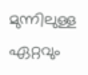മുന്നിലുള്ള ഏറ്റവും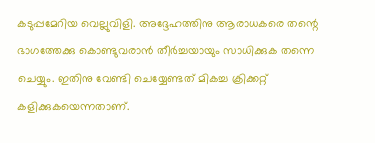കടുപ്പമേറിയ വെല്ലുവിളി. അദ്ദേഹത്തിനു ആരാധകരെ തന്റെ ഭാഗത്തേക്കു കൊണ്ടുവരാന്‍ തീര്‍ച്ചയായും സാധിക്കുക തന്നെ ചെയ്യും. ഇതിനു വേണ്ടി ചെയ്യേണ്ടത് മികച്ച ക്രിക്കറ്റ് കളിക്കുകയെന്നതാണ്.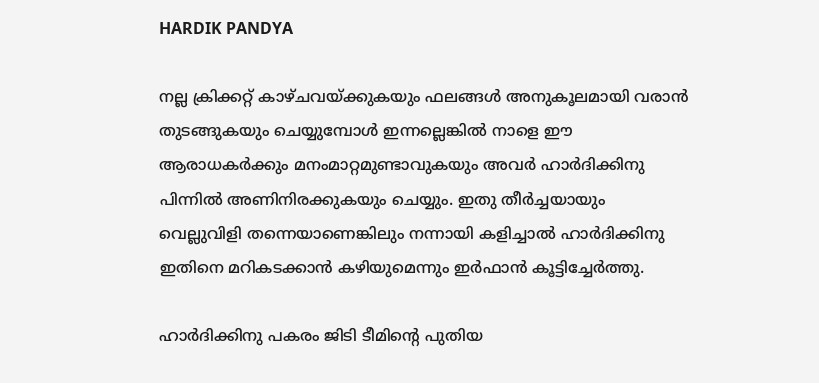HARDIK PANDYA

നല്ല ക്രിക്കറ്റ് കാഴ്ചവയ്ക്കുകയും ഫലങ്ങള്‍ അനുകൂലമായി വരാന്‍ തുടങ്ങുകയും ചെയ്യുമ്പോള്‍ ഇന്നല്ലെങ്കില്‍ നാളെ ഈ ആരാധകര്‍ക്കും മനംമാറ്റമുണ്ടാവുകയും അവര്‍ ഹാര്‍ദിക്കിനു പിന്നില്‍ അണിനിരക്കുകയും ചെയ്യും. ഇതു തീര്‍ച്ചയായും വെല്ലുവിളി തന്നെയാണെങ്കിലും നന്നായി കളിച്ചാല്‍ ഹാര്‍ദിക്കിനു ഇതിനെ മറികടക്കാന്‍ കഴിയുമെന്നും ഇര്‍ഫാന്‍ കൂട്ടിച്ചേര്‍ത്തു.

ഹാര്‍ദിക്കിനു പകരം ജിടി ടീമിന്റെ പുതിയ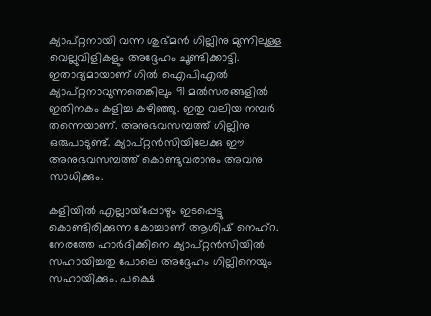ക്യാപ്റ്റനായി വന്ന ശുഭ്മന്‍ ഗില്ലിനു മുന്നിലുള്ള വെല്ലുവിളികളും അദ്ദേഹം ചൂണ്ടിക്കാട്ടി. ഇതാദ്യമായാണ് ഗില്‍ ഐപിഎല്‍ ക്യാപ്റ്റനാവുന്നതെങ്കിലും 91 മല്‍സരങ്ങളില്‍ ഇതിനകം കളിച്ച കഴിഞ്ഞു. ഇതു വലിയ നമ്പര്‍ തന്നെയാണ്. അനുഭവസമ്പത്ത് ഗില്ലിനു ഒരുപാടുണ്ട്. ക്യാപ്റ്റന്‍സിയിലേക്കു ഈ അനുഭവസമ്പത്ത് കൊണ്ടുവരാനും അവനു സാധിക്കും.

കളിയില്‍ എല്ലായ്‌പ്പോഴും ഇടപ്പെട്ടു കൊണ്ടിരിക്കുന്ന കോച്ചാണ് ആശിഷ് നെഹ്‌റ. നേരത്തേ ഹാര്‍ദിക്കിനെ ക്യാപ്റ്റന്‍സിയില്‍ സഹായിച്ചതു പോലെ അദ്ദേഹം ഗില്ലിനെയും സഹായിക്കും. പക്ഷെ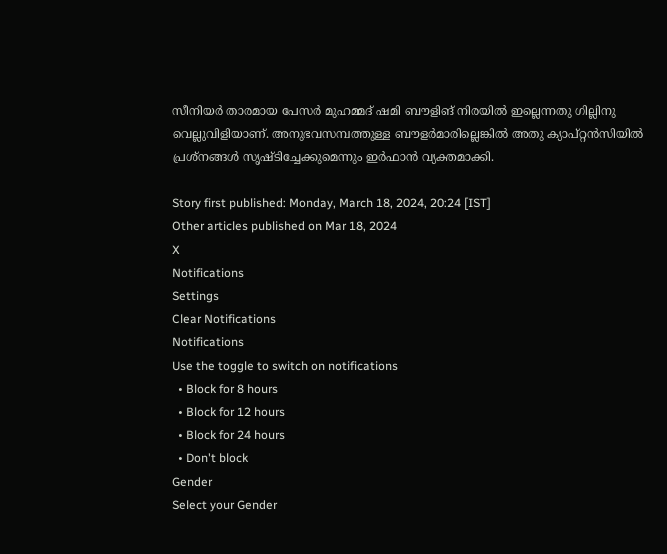സീനിയര്‍ താരമായ പേസര്‍ മുഹമ്മദ് ഷമി ബൗളിങ് നിരയില്‍ ഇല്ലെന്നതു ഗില്ലിനു വെല്ലുവിളിയാണ്. അനുഭവസമ്പത്തുള്ള ബൗളര്‍മാരില്ലെങ്കില്‍ അതു ക്യാപ്റ്റന്‍സിയില്‍ പ്രശ്‌നങ്ങള്‍ സൃഷ്ടിച്ചേക്കുമെന്നും ഇര്‍ഫാന്‍ വ്യക്തമാക്കി.

Story first published: Monday, March 18, 2024, 20:24 [IST]
Other articles published on Mar 18, 2024
X
Notifications
Settings
Clear Notifications
Notifications
Use the toggle to switch on notifications
  • Block for 8 hours
  • Block for 12 hours
  • Block for 24 hours
  • Don't block
Gender
Select your Gender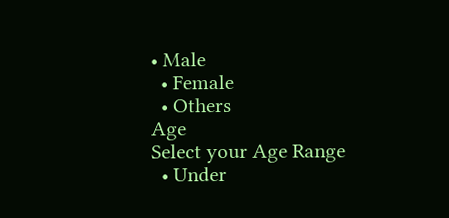• Male
  • Female
  • Others
Age
Select your Age Range
  • Under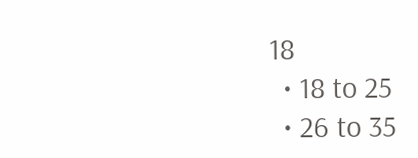18
  • 18 to 25
  • 26 to 35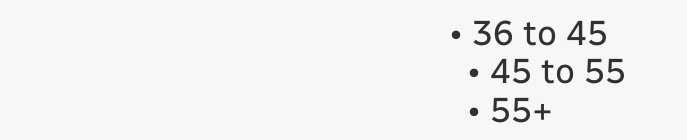• 36 to 45
  • 45 to 55
  • 55+